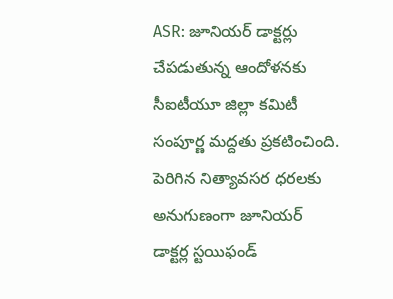ASR: జూనియర్ డాక్టర్లు చేపడుతున్న ఆందోళనకు సీఐటీయూ జిల్లా కమిటీ సంపూర్ణ మద్దతు ప్రకటించింది. పెరిగిన నిత్యావసర ధరలకు అనుగుణంగా జూనియర్ డాక్టర్ల స్టయిఫండ్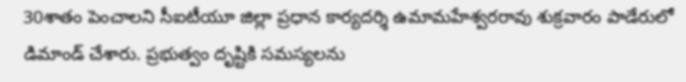30శాతం పెంచాలని సీఐటీయూ జిల్లా ప్రధాన కార్యదర్శి ఉమామహేశ్వరరావు శుక్రవారం పాడేరులో డిమాండ్ చేశారు. ప్రభుత్వం దృష్టికి సమస్యలను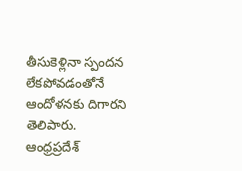తీసుకెళ్లినా స్పందన లేకపోవడంతోనే ఆందోళనకు దిగారని తెలిపారు.
ఆంధ్రప్రదేశ్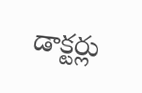డాక్టర్లు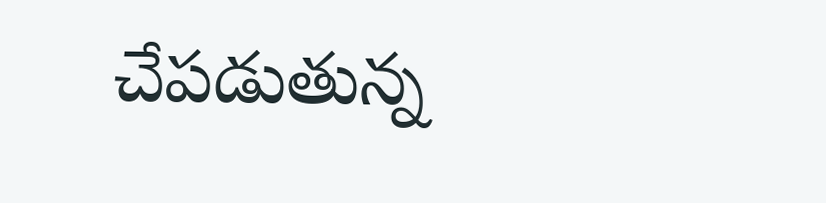చేపడుతున్న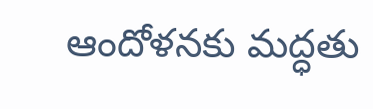ఆందోళనకు మద్ధతు